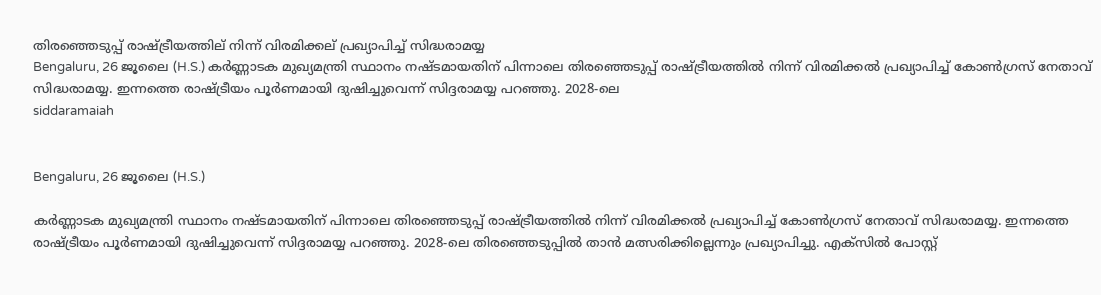തിരഞ്ഞെടുപ്പ് രാഷ്ട്രീയത്തില് നിന്ന് വിരമിക്കല് പ്രഖ്യാപിച്ച് സിദ്ധരാമയ്യ
Bengaluru, 26 ജൂലൈ (H.S.) കര്‍ണ്ണാടക മുഖ്യമന്ത്രി സ്ഥാനം നഷ്ടമായതിന് പിന്നാലെ തിരഞ്ഞെടുപ്പ് രാഷ്ട്രീയത്തില്‍ നിന്ന് വിരമിക്കല്‍ പ്രഖ്യാപിച്ച് കോണ്‍ഗ്രസ് നേതാവ് സിദ്ധരാമയ്യ. ഇന്നത്തെ രാഷ്ട്രീയം പൂര്‍ണമായി ദുഷിച്ചുവെന്ന് സിദ്ദരാമയ്യ പറഞ്ഞു. 2028-ലെ
siddaramaiah


Bengaluru, 26 ജൂലൈ (H.S.)

കര്‍ണ്ണാടക മുഖ്യമന്ത്രി സ്ഥാനം നഷ്ടമായതിന് പിന്നാലെ തിരഞ്ഞെടുപ്പ് രാഷ്ട്രീയത്തില്‍ നിന്ന് വിരമിക്കല്‍ പ്രഖ്യാപിച്ച് കോണ്‍ഗ്രസ് നേതാവ് സിദ്ധരാമയ്യ. ഇന്നത്തെ രാഷ്ട്രീയം പൂര്‍ണമായി ദുഷിച്ചുവെന്ന് സിദ്ദരാമയ്യ പറഞ്ഞു. 2028-ലെ തിരഞ്ഞെടുപ്പില്‍ താന്‍ മത്സരിക്കില്ലെന്നും പ്രഖ്യാപിച്ചു. എക്സില്‍ പോസ്റ്റ്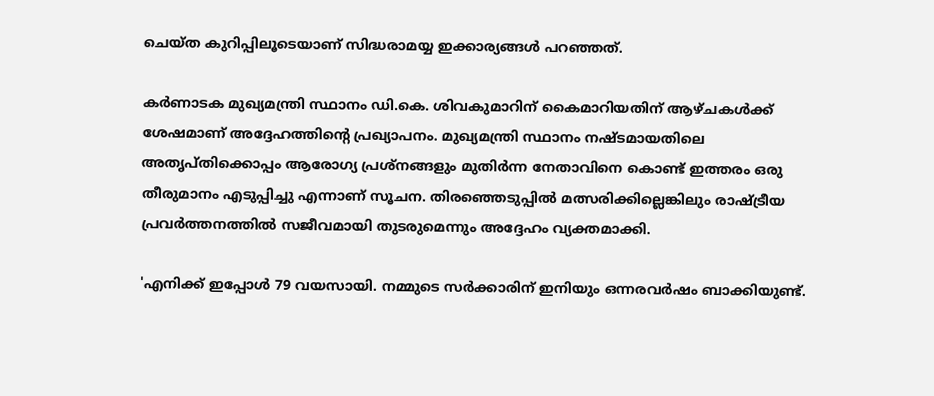ചെയ്ത കുറിപ്പിലൂടെയാണ് സിദ്ധരാമയ്യ ഇക്കാര്യങ്ങള്‍ പറഞ്ഞത്.

കര്‍ണാടക മുഖ്യമന്ത്രി സ്ഥാനം ഡി.കെ. ശിവകുമാറിന് കൈമാറിയതിന് ആഴ്ചകള്‍ക്ക് ശേഷമാണ് അദ്ദേഹത്തിന്റെ പ്രഖ്യാപനം. മുഖ്യമന്ത്രി സ്ഥാനം നഷ്ടമായതിലെ അതൃപ്തിക്കൊപ്പം ആരോഗ്യ പ്രശ്‌നങ്ങളും മുതിര്‍ന്ന നേതാവിനെ കൊണ്ട് ഇത്തരം ഒരു തീരുമാനം എടുപ്പിച്ചു എന്നാണ് സൂചന. തിരഞ്ഞെടുപ്പില്‍ മത്സരിക്കില്ലെങ്കിലും രാഷ്ട്രീയ പ്രവര്‍ത്തനത്തില്‍ സജീവമായി തുടരുമെന്നും അദ്ദേഹം വ്യക്തമാക്കി.

'എനിക്ക് ഇപ്പോള്‍ 79 വയസായി. നമ്മുടെ സര്‍ക്കാരിന് ഇനിയും ഒന്നരവര്‍ഷം ബാക്കിയുണ്ട്.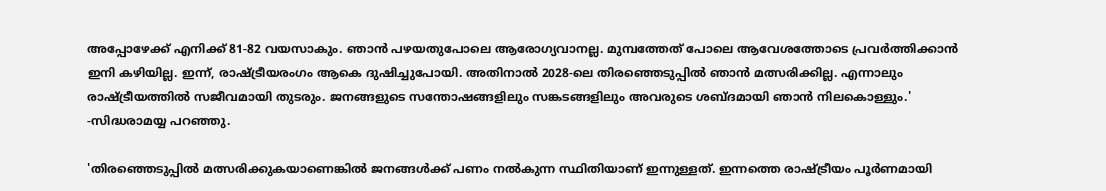അപ്പോഴേക്ക് എനിക്ക് 81-82 വയസാകും. ഞാന്‍ പഴയതുപോലെ ആരോഗ്യവാനല്ല. മുമ്പത്തേത് പോലെ ആവേശത്തോടെ പ്രവര്‍ത്തിക്കാന്‍ ഇനി കഴിയില്ല. ഇന്ന്, രാഷ്ട്രീയരംഗം ആകെ ദുഷിച്ചുപോയി. അതിനാല്‍ 2028-ലെ തിരഞ്ഞെടുപ്പില്‍ ഞാന്‍ മത്സരിക്കില്ല. എന്നാലും രാഷ്ട്രീയത്തില്‍ സജീവമായി തുടരും. ജനങ്ങളുടെ സന്തോഷങ്ങളിലും സങ്കടങ്ങളിലും അവരുടെ ശബ്ദമായി ഞാന്‍ നിലകൊള്ളും.' -സിദ്ധരാമയ്യ പറഞ്ഞു.

'തിരഞ്ഞെടുപ്പില്‍ മത്സരിക്കുകയാണെങ്കില്‍ ജനങ്ങള്‍ക്ക് പണം നല്‍കുന്ന സ്ഥിതിയാണ് ഇന്നുള്ളത്. ഇന്നത്തെ രാഷ്ട്രീയം പൂര്‍ണമായി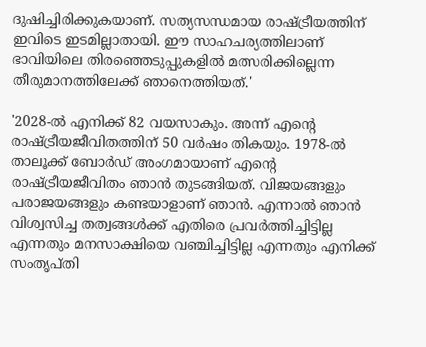ദുഷിച്ചിരിക്കുകയാണ്. സത്യസന്ധമായ രാഷ്ട്രീയത്തിന് ഇവിടെ ഇടമില്ലാതായി. ഈ സാഹചര്യത്തിലാണ് ഭാവിയിലെ തിരഞ്ഞെടുപ്പുകളില്‍ മത്സരിക്കില്ലെന്ന തീരുമാനത്തിലേക്ക് ഞാനെത്തിയത്.'

'2028-ല്‍ എനിക്ക് 82 വയസാകും. അന്ന് എന്റെ രാഷ്ട്രീയജീവിതത്തിന് 50 വര്‍ഷം തികയും. 1978-ല്‍ താലൂക്ക് ബോര്‍ഡ് അംഗമായാണ് എന്റെ രാഷ്ട്രീയജീവിതം ഞാന്‍ തുടങ്ങിയത്. വിജയങ്ങളും പരാജയങ്ങളും കണ്ടയാളാണ് ഞാന്‍. എന്നാല്‍ ഞാന്‍ വിശ്വസിച്ച തത്വങ്ങള്‍ക്ക് എതിരെ പ്രവര്‍ത്തിച്ചിട്ടില്ല എന്നതും മനസാക്ഷിയെ വഞ്ചിച്ചിട്ടില്ല എന്നതും എനിക്ക് സംതൃപ്തി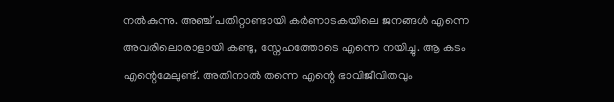നല്‍കുന്നു. അഞ്ച് പതിറ്റാണ്ടായി കര്‍ണാടകയിലെ ജനങ്ങള്‍ എന്നെ അവരിലൊരാളായി കണ്ടു, സ്നേഹത്തോടെ എന്നെ നയിച്ചു. ആ കടം എന്റെമേലുണ്ട്. അതിനാല്‍ തന്നെ എന്റെ ഭാവിജീവിതവും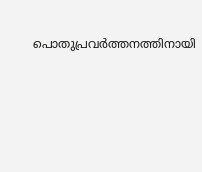പൊതുപ്രവര്‍ത്തനത്തിനായി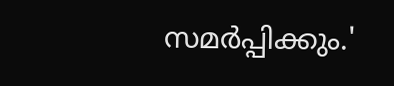സമര്‍പ്പിക്കും.'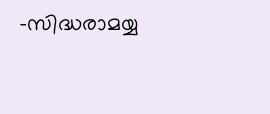-സിദ്ധരാമയ്യ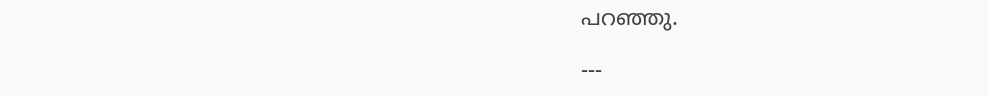പറഞ്ഞു.

---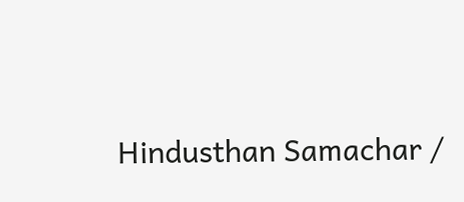Hindusthan Samachar /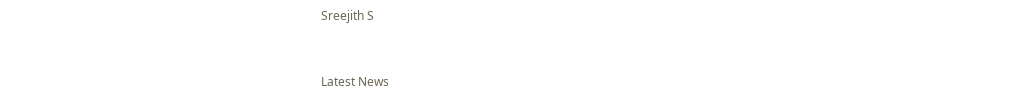Sreejith S


Latest News